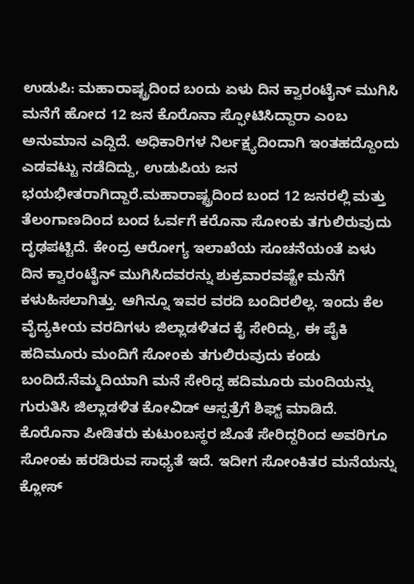ಉಡುಪಿ: ಮಹಾರಾಷ್ಟ್ರದಿಂದ ಬಂದು ಏಳು ದಿನ ಕ್ವಾರಂಟೈನ್ ಮುಗಿಸಿ ಮನೆಗೆ ಹೋದ 12 ಜನ ಕೊರೊನಾ ಸ್ಫೋಟಿಸಿದ್ದಾರಾ ಎಂಬ ಅನುಮಾನ ಎದ್ದಿದೆ. ಅಧಿಕಾರಿಗಳ ನಿರ್ಲಕ್ಷ್ಯದಿಂದಾಗಿ ಇಂತಹದ್ದೊಂದು ಎಡವಟ್ಟು ನಡೆದಿದ್ದು, ಉಡುಪಿಯ ಜನ ಭಯಭೀತರಾಗಿದ್ದಾರೆ.ಮಹಾರಾಷ್ಟ್ರದಿಂದ ಬಂದ 12 ಜನರಲ್ಲಿ ಮತ್ತು ತೆಲಂಗಾಣದಿಂದ ಬಂದ ಓರ್ವಗೆ ಕರೊನಾ ಸೋಂಕು ತಗುಲಿರುವುದು ದೃಢಪಟ್ಟಿದೆ. ಕೇಂದ್ರ ಆರೋಗ್ಯ ಇಲಾಖೆಯ ಸೂಚನೆಯಂತೆ ಏಳು ದಿನ ಕ್ವಾರಂಟೈನ್ ಮುಗಿಸಿದವರನ್ನು ಶುಕ್ರವಾರವಷ್ಟೇ ಮನೆಗೆ ಕಳುಹಿಸಲಾಗಿತ್ತು. ಆಗಿನ್ನೂ ಇವರ ವರದಿ ಬಂದಿರಲಿಲ್ಲ. ಇಂದು ಕೆಲ ವೈದ್ಯಕೀಯ ವರದಿಗಳು ಜಿಲ್ಲಾಡಳಿತದ ಕೈ ಸೇರಿದ್ದು, ಈ ಪೈಕಿ ಹದಿಮೂರು ಮಂದಿಗೆ ಸೋಂಕು ತಗುಲಿರುವುದು ಕಂಡು ಬಂದಿದೆ.ನೆಮ್ಮದಿಯಾಗಿ ಮನೆ ಸೇರಿದ್ದ ಹದಿಮೂರು ಮಂದಿಯನ್ನು ಗುರುತಿಸಿ ಜಿಲ್ಲಾಡಳಿತ ಕೋವಿಡ್ ಆಸ್ಪತ್ರೆಗೆ ಶಿಫ್ಟ್ ಮಾಡಿದೆ. ಕೊರೊನಾ ಪೀಡಿತರು ಕುಟುಂಬಸ್ಥರ ಜೊತೆ ಸೇರಿದ್ದರಿಂದ ಅವರಿಗೂ ಸೋಂಕು ಹರಡಿರುವ ಸಾಧ್ಯತೆ ಇದೆ. ಇದೀಗ ಸೋಂಕಿತರ ಮನೆಯನ್ನು ಕ್ಲೋಸ್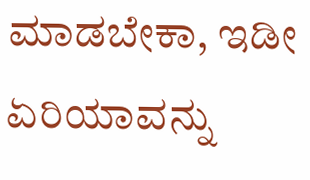ಮಾಡಬೇಕಾ, ಇಡೀ ಏರಿಯಾವನ್ನು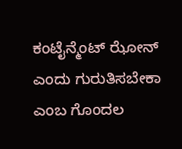ಕಂಟೈನ್ಮೆಂಟ್ ಝೋನ್ ಎಂದು ಗುರುತಿಸಬೇಕಾ ಎಂಬ ಗೊಂದಲ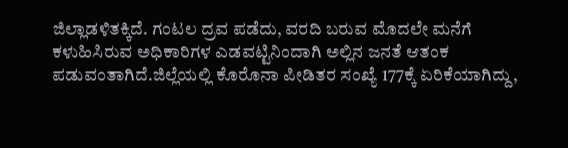ಜಿಲ್ಲಾಡಳಿತಕ್ಕಿದೆ. ಗಂಟಲ ದ್ರವ ಪಡೆದು, ವರದಿ ಬರುವ ಮೊದಲೇ ಮನೆಗೆ ಕಳುಹಿಸಿರುವ ಅಧಿಕಾರಿಗಳ ಎಡವಟ್ಟಿನಿಂದಾಗಿ ಅಲ್ಲಿನ ಜನತೆ ಆತಂಕ ಪಡುವಂತಾಗಿದೆ.ಜಿಲ್ಲೆಯಲ್ಲಿ ಕೊರೊನಾ ಪೀಡಿತರ ಸಂಖ್ಯೆ 177ಕ್ಕೆ ಏರಿಕೆಯಾಗಿದ್ದು,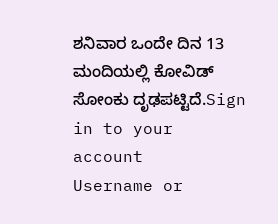ಶನಿವಾರ ಒಂದೇ ದಿನ 13 ಮಂದಿಯಲ್ಲಿ ಕೋವಿಡ್ ಸೋಂಕು ದೃಢಪಟ್ಟಿದೆ.Sign in to your account
Username or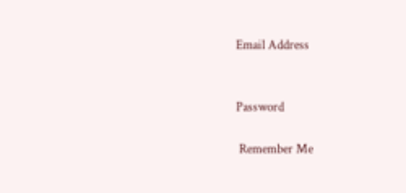Email Address


Password

 Remember Me